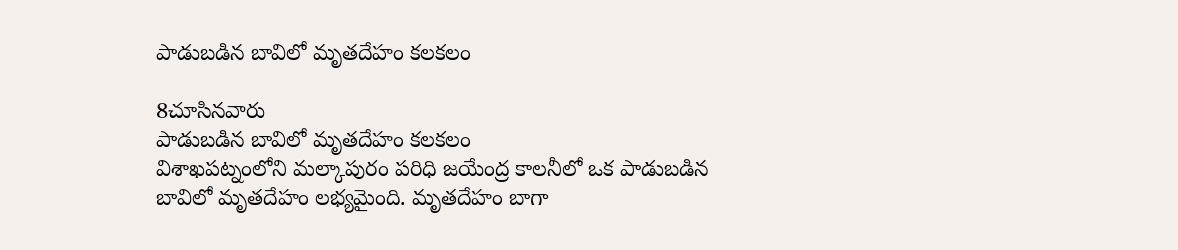పాడుబడిన బావిలో మృతదేహం కలకలం

8చూసినవారు
పాడుబడిన బావిలో మృతదేహం కలకలం
విశాఖపట్నంలోని మల్కాపురం పరిధి జయేంద్ర కాలనీలో ఒక పాడుబడిన బావిలో మృతదేహం లభ్యమైంది. మృతదేహం బాగా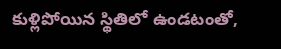కుళ్లిపోయిన స్థితిలో ఉండటంతో,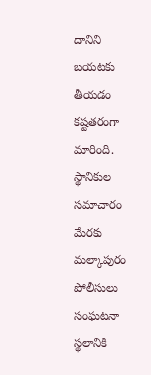దానిని బయటకు తీయడం కష్టతరంగా మారింది. స్థానికుల సమాచారం మేరకు మల్కాపురం పోలీసులు సంఘటనా స్థలానికి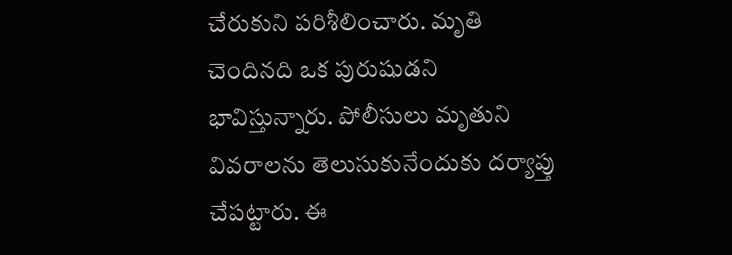చేరుకుని పరిశీలించారు. మృతి చెందినది ఒక పురుషుడని భావిస్తున్నారు. పోలీసులు మృతుని వివరాలను తెలుసుకునేందుకు దర్యాప్తు చేపట్టారు. ఈ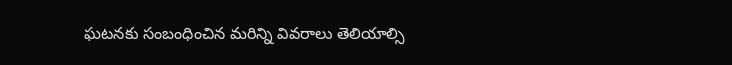ఘటనకు సంబంధించిన మరిన్ని వివరాలు తెలియాల్సి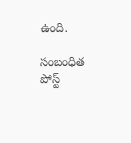ఉంది.

సంబంధిత పోస్ట్